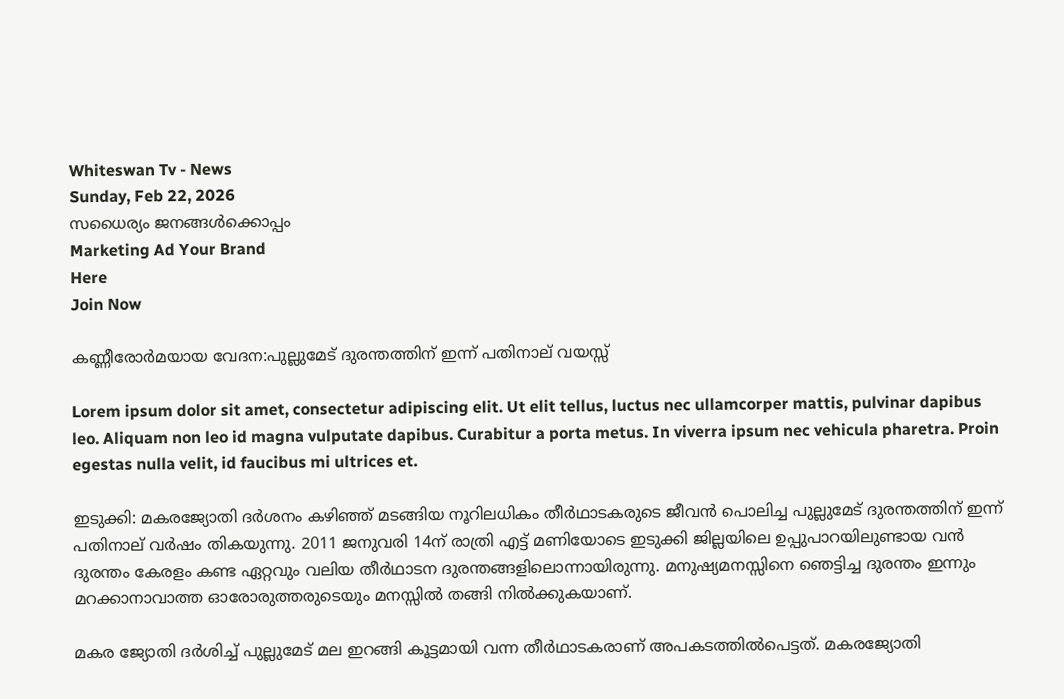Whiteswan Tv - News
Sunday, Feb 22, 2026
സധൈര്യം ജനങ്ങൾക്കൊപ്പം
Marketing Ad Your Brand
Here
Join Now

കണ്ണീരോർമയായ വേദന:പുല്ലുമേട് ദുരന്തത്തിന് ഇന്ന് പതിനാല് വയസ്സ്

Lorem ipsum dolor sit amet, consectetur adipiscing elit. Ut elit tellus, luctus nec ullamcorper mattis, pulvinar dapibus leo. Aliquam non leo id magna vulputate dapibus. Curabitur a porta metus. In viverra ipsum nec vehicula pharetra. Proin egestas nulla velit, id faucibus mi ultrices et.

ഇടുക്കി: മകരജ്യോതി ദർശനം കഴിഞ്ഞ് മടങ്ങിയ നൂറിലധികം തീർഥാടകരുടെ ജീവൻ പൊലിച്ച പുല്ലുമേട് ദുരന്തത്തിന് ഇന്ന് പതിനാല് വർഷം തികയുന്നു. 2011 ജനുവരി 14ന് രാത്രി എട്ട് മണിയോടെ ഇടുക്കി ജില്ലയിലെ ഉപ്പുപാറയിലുണ്ടായ വൻ ദുരന്തം കേരളം കണ്ട ഏറ്റവും വലിയ തീർഥാടന ദുരന്തങ്ങളിലൊന്നായിരുന്നു. മനുഷ്യമനസ്സിനെ ഞെട്ടിച്ച ദുരന്തം ഇന്നും മറക്കാനാവാത്ത ഓരോരുത്തരുടെയും മനസ്സിൽ തങ്ങി നിൽക്കുകയാണ്.

മകര ജ്യോതി ദർശിച്ച്‌ പുല്ലുമേട്‌ മല ഇറങ്ങി കൂട്ടമായി വന്ന തീർഥാടകരാണ്‌ അപകടത്തിൽപെട്ടത്‌. മകരജ്യോതി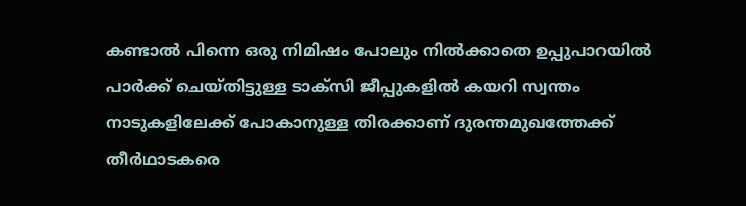കണ്ടാൽ പിന്നെ ഒരു നിമിഷം പോലും നിൽക്കാതെ ഉപ്പുപാറയിൽ പാർക്ക്‌ ചെയ്‌തിട്ടുള്ള ടാക്‌സി ജീപ്പുകളിൽ കയറി സ്വന്തം നാടുകളിലേക്ക്‌ പോകാനുള്ള തിരക്കാണ്‌ ദുരന്തമുഖത്തേക്ക്‌ തീർഥാടകരെ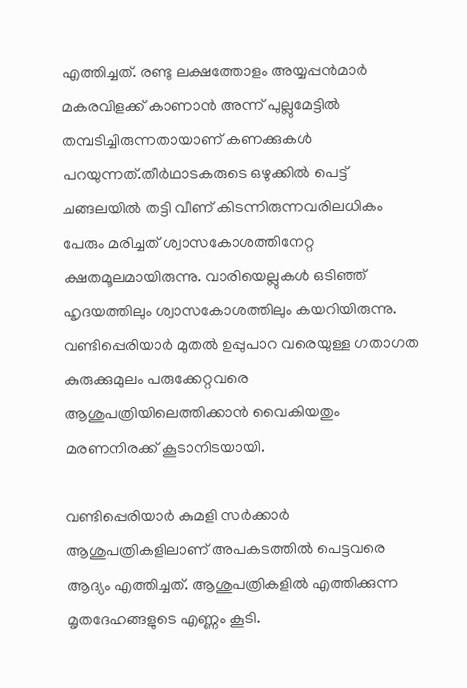എത്തിച്ചത്‌. രണ്ടു ലക്ഷത്തോളം അയ്യപ്പൻമാർ മകരവിളക്ക്‌ കാണാൻ അന്ന്‌ പുല്ലുമേട്ടിൽ തമ്പടിച്ചിരുന്നതായാണ്‌ കണക്കുകൾ പറയുന്നത്.തീർഥാടകരുടെ ഒഴുക്കിൽ പെട്ട്‌ ചങ്ങലയിൽ തട്ടി വീണ്‌ കിടന്നിരുന്നവരിലധികം പേരും മരിച്ചത്‌ ശ്വാസകോശത്തിനേറ്റ ക്ഷതമൂലമായിരുന്നു. വാരിയെല്ലുകൾ ഒടിഞ്ഞ്‌ ഹൃദയത്തിലും ശ്വാസകോശത്തിലും കയറിയിരുന്നു. വണ്ടിപ്പെരിയാർ മുതൽ ഉപ്പുപാറ വരെയുള്ള ഗതാഗത കുരുക്കുമുലം പരുക്കേറ്റവരെ ആശുപത്രിയിലെത്തിക്കാൻ വൈകിയതും മരണനിരക്ക്‌ കൂടാനിടയായി.

വണ്ടിപ്പെരിയാർ കുമളി സർക്കാർ ആശുപത്രികളിലാണ്‌ അപകടത്തിൽ പെട്ടവരെ ആദ്യം എത്തിച്ചത്‌. ആശുപത്രികളിൽ എത്തിക്കുന്ന മൃതദേഹങ്ങളുടെ എണ്ണം കൂടി.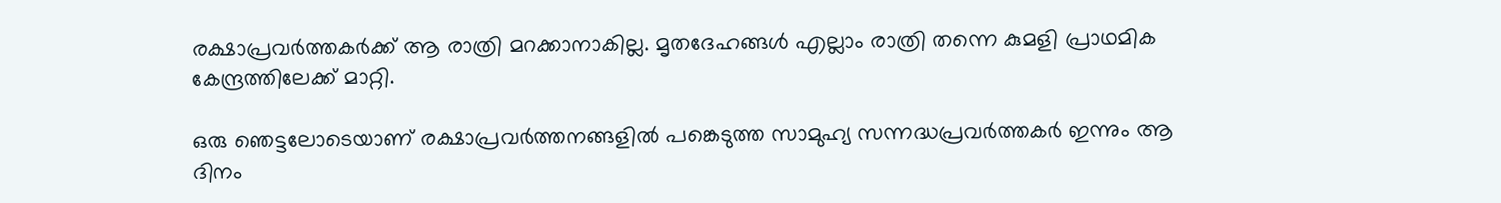രക്ഷാപ്രവർത്തകർക്ക്‌ ആ രാത്രി മറക്കാനാകില്ല. മൃതദേഹങ്ങൾ എല്ലാം രാത്രി തന്നെ കുമളി പ്രാഥമിക കേന്ദ്രത്തിലേക്ക്‌ മാറ്റി.

ഒരു ഞെട്ടലോടെയാണ്‌ രക്ഷാപ്രവർത്തനങ്ങളിൽ പങ്കെടുത്ത സാമുഹ്യ സന്നദ്ധപ്രവർത്തകർ ഇന്നും ആ ദിനം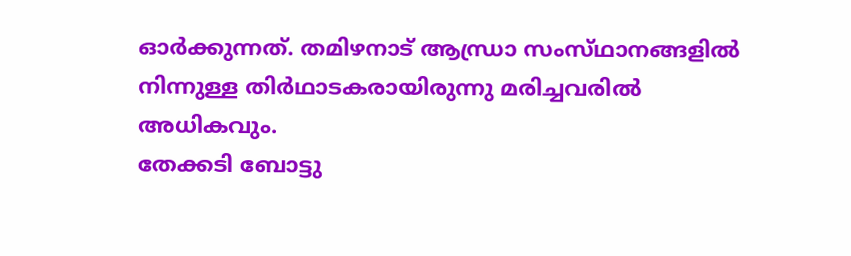ഓർക്കുന്നത്‌. തമിഴനാട്‌ ആന്ധ്രാ സംസ്‌ഥാനങ്ങളിൽ നിന്നുള്ള തിർഥാടകരായിരുന്നു മരിച്ചവരിൽ അധികവും.
തേക്കടി ബോട്ടു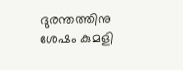ദുരന്തത്തിനു ശേഷം കുമളി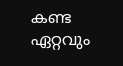കണ്ട ഏറ്റവും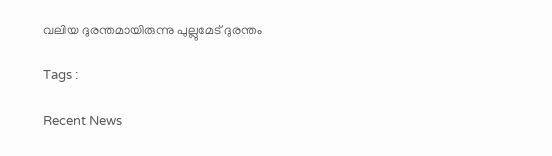വലിയ ദുരന്തമായിരുന്നു പുല്ലുമേട്‌ ദുരന്തം

Tags :

Recent News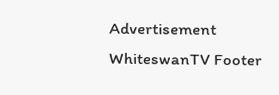Advertisement
WhiteswanTV Footer